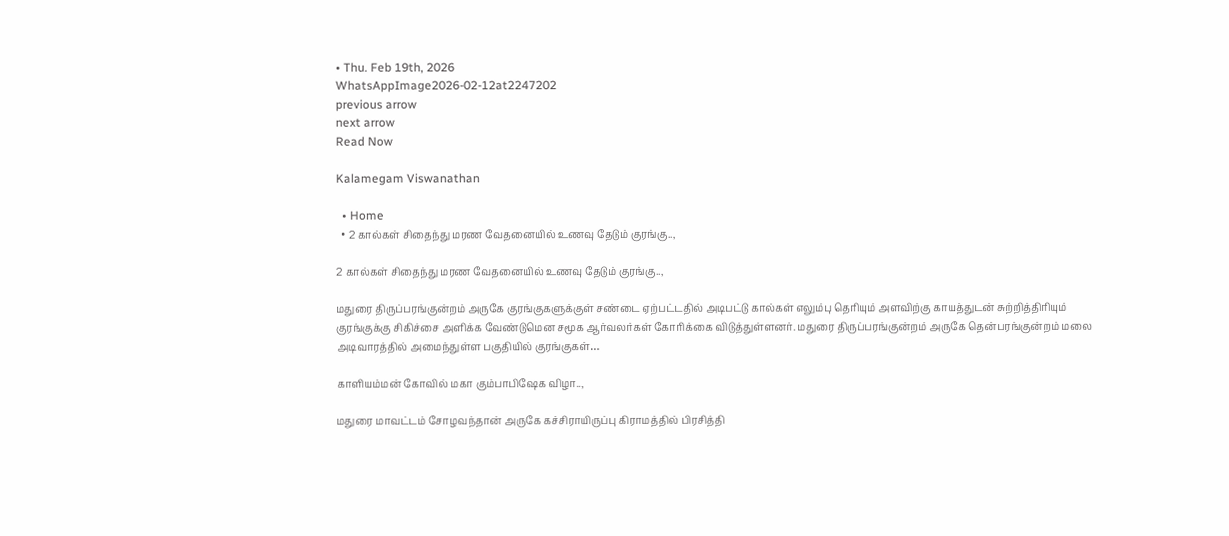• Thu. Feb 19th, 2026
WhatsAppImage2026-02-12at2247202
previous arrow
next arrow
Read Now

Kalamegam Viswanathan

  • Home
  • 2 கால்கள் சிதைந்து மரண வேதனையில் உணவு தேடும் குரங்கு..,

2 கால்கள் சிதைந்து மரண வேதனையில் உணவு தேடும் குரங்கு..,

மதுரை திருப்பரங்குன்றம் அருகே குரங்குகளுக்குள் சண்டை ஏற்பட்டதில் அடிபட்டு கால்கள் எலும்பு தெரியும் அளவிற்கு காயத்துடன் சுற்றித்திரியும் குரங்குக்கு சிகிச்சை அளிக்க வேண்டுமென சமூக ஆர்வலர்கள் கோரிக்கை விடுத்துள்ளனர். மதுரை திருப்பரங்குன்றம் அருகே தென்பரங்குன்றம் மலை அடிவாரத்தில் அமைந்துள்ள பகுதியில் குரங்குகள்…

காளியம்மன் கோவில் மகா கும்பாபிஷேக விழா..,

மதுரை மாவட்டம் சோழவந்தான் அருகே கச்சிராயிருப்பு கிராமத்தில் பிரசித்தி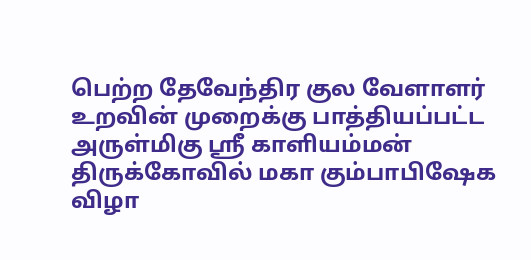பெற்ற தேவேந்திர குல வேளாளர் உறவின் முறைக்கு பாத்தியப்பட்ட அருள்மிகு ஸ்ரீ காளியம்மன் திருக்கோவில் மகா கும்பாபிஷேக விழா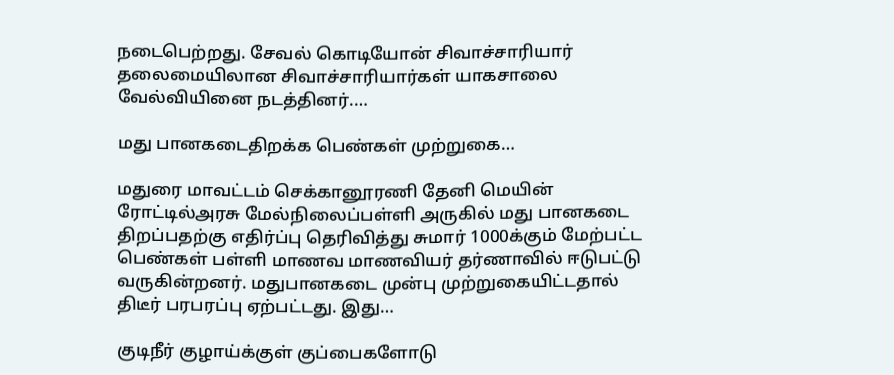நடைபெற்றது. சேவல் கொடியோன் சிவாச்சாரியார் தலைமையிலான சிவாச்சாரியார்கள் யாகசாலை வேல்வியினை நடத்தினர்.…

மது பானகடைதிறக்க பெண்கள் முற்றுகை…

மதுரை மாவட்டம் செக்கானூரணி தேனி மெயின் ரோட்டில்அரசு மேல்நிலைப்பள்ளி அருகில் மது பானகடை திறப்பதற்கு எதிர்ப்பு தெரிவித்து சுமார் 1000க்கும் மேற்பட்ட பெண்கள் பள்ளி மாணவ மாணவியர் தர்ணாவில் ஈடுபட்டு வருகின்றனர். மதுபானகடை முன்பு முற்றுகையிட்டதால் திடீர் பரபரப்பு ஏற்பட்டது. இது…

குடிநீர் குழாய்க்குள் குப்பைகளோடு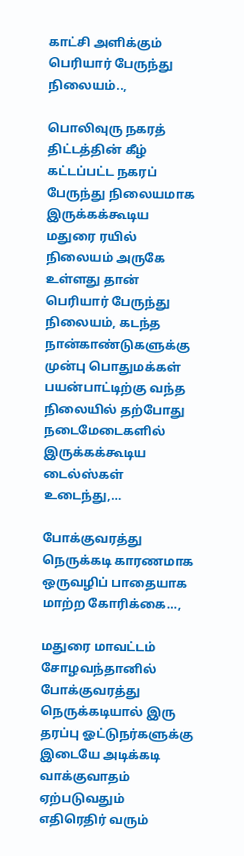காட்சி அளிக்கும் பெரியார் பேருந்து நிலையம்..,

பொலிவுரு நகரத் திட்டத்தின் கீழ் கட்டப்பட்ட நகரப் பேருந்து நிலையமாக இருக்கக்கூடிய மதுரை ரயில் நிலையம் அருகே உள்ளது தான் பெரியார் பேருந்து நிலையம், கடந்த நான்காண்டுகளுக்கு முன்பு பொதுமக்கள் பயன்பாட்டிற்கு வந்த நிலையில் தற்போது நடைமேடைகளில் இருக்கக்கூடிய டைல்ஸ்கள் உடைந்து,…

போக்குவரத்து நெருக்கடி காரணமாக ஒருவழிப் பாதையாக மாற்ற கோரிக்கை…,

மதுரை மாவட்டம் சோழவந்தானில் போக்குவரத்து நெருக்கடியால் இரு தரப்பு ஓட்டுநர்களுக்கு இடையே அடிக்கடி வாக்குவாதம் ஏற்படுவதும் எதிரெதிர் வரும்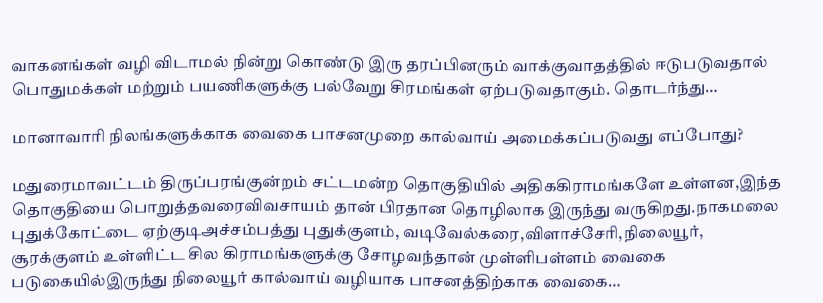வாகனங்கள் வழி விடாமல் நின்று கொண்டு இரு தரப்பினரும் வாக்குவாதத்தில் ஈடுபடுவதால் பொதுமக்கள் மற்றும் பயணிகளுக்கு பல்வேறு சிரமங்கள் ஏற்படுவதாகும். தொடர்ந்து…

மானாவாரி நிலங்களுக்காக வைகை பாசனமுறை கால்வாய் அமைக்கப்படுவது எப்போது?

மதுரைமாவட்டம் திருப்பரங்குன்றம் சட்டமன்ற தொகுதியில் அதிககிராமங்களே உள்ளன,இந்த தொகுதியை பொறுத்தவரைவிவசாயம் தான் பிரதான தொழிலாக இருந்து வருகிறது.நாகமலை புதுக்கோட்டை ஏற்குடிஅச்சம்பத்து புதுக்குளம், வடிவேல்கரை,விளாச்சேரி,நிலையூர், சூரக்குளம் உள்ளிட்ட சில கிராமங்களுக்கு சோழவந்தான் முள்ளிபள்ளம் வைகை படுகையில்இருந்து நிலையூர் கால்வாய் வழியாக பாசனத்திற்காக வைகை…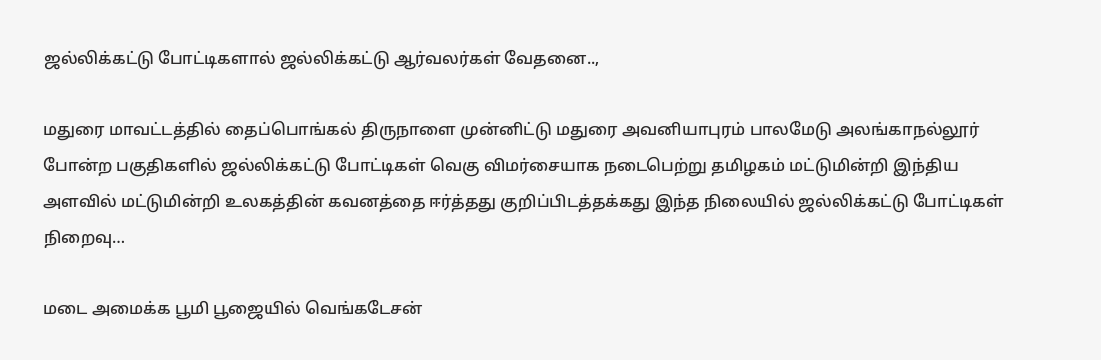ஜல்லிக்கட்டு போட்டிகளால் ஜல்லிக்கட்டு ஆர்வலர்கள் வேதனை..,

மதுரை மாவட்டத்தில் தைப்பொங்கல் திருநாளை முன்னிட்டு மதுரை அவனியாபுரம் பாலமேடு அலங்காநல்லூர் போன்ற பகுதிகளில் ஜல்லிக்கட்டு போட்டிகள் வெகு விமர்சையாக நடைபெற்று தமிழகம் மட்டுமின்றி இந்திய அளவில் மட்டுமின்றி உலகத்தின் கவனத்தை ஈர்த்தது குறிப்பிடத்தக்கது இந்த நிலையில் ஜல்லிக்கட்டு போட்டிகள் நிறைவு…

மடை அமைக்க பூமி பூஜையில் வெங்கடேசன்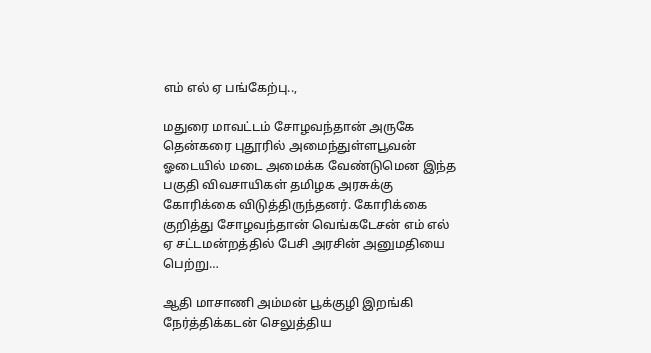எம் எல் ஏ பங்கேற்பு..,

மதுரை மாவட்டம் சோழவந்தான் அருகே தென்கரை புதூரில் அமைந்துள்ளபூவன் ஓடையில் மடை அமைக்க வேண்டுமென இந்த பகுதி விவசாயிகள் தமிழக அரசுக்கு கோரிக்கை விடுத்திருந்தனர். கோரிக்கை குறித்து சோழவந்தான் வெங்கடேசன் எம் எல் ஏ சட்டமன்றத்தில் பேசி அரசின் அனுமதியை பெற்று…

ஆதி மாசாணி அம்மன் பூக்குழி இறங்கி நேர்த்திக்கடன் செலுத்திய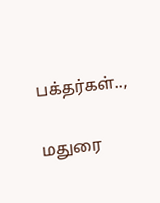பக்தர்கள்..,

மதுரை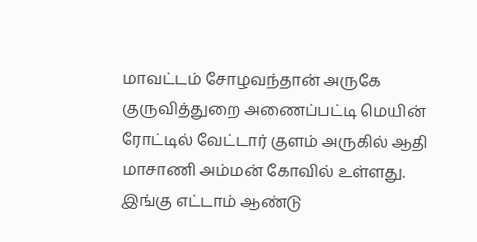மாவட்டம் சோழவந்தான் அருகே குருவித்துறை அணைப்பட்டி மெயின் ரோட்டில் வேட்டார் குளம் அருகில் ஆதி மாசாணி அம்மன் கோவில் உள்ளது. இங்கு எட்டாம் ஆண்டு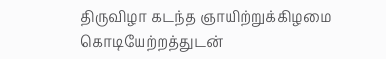திருவிழா கடந்த ஞாயிற்றுக்கிழமை கொடியேற்றத்துடன்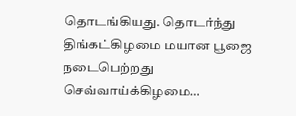தொடங்கியது. தொடர்ந்து திங்கட்கிழமை மயான பூஜை நடைபெற்றது செவ்வாய்க்கிழமை…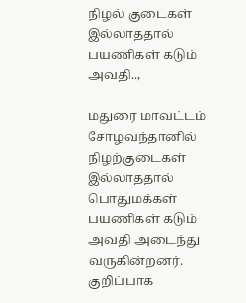நிழல் குடைகள் இல்லாததால் பயணிகள் கடும் அவதி..,

மதுரை மாவட்டம் சோழவந்தானில் நிழற்குடைகள் இல்லாததால் பொதுமக்கள் பயணிகள் கடும் அவதி அடைந்து வருகின்றனர். குறிப்பாக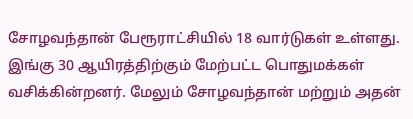சோழவந்தான் பேரூராட்சியில் 18 வார்டுகள் உள்ளது. இங்கு 30 ஆயிரத்திற்கும் மேற்பட்ட பொதுமக்கள் வசிக்கின்றனர். மேலும் சோழவந்தான் மற்றும் அதன்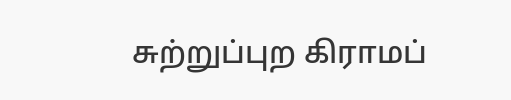சுற்றுப்புற கிராமப்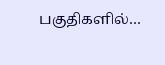பகுதிகளில்…